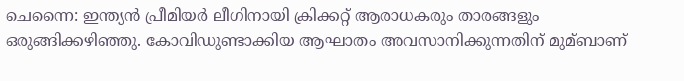ചെന്നൈ: ഇന്ത്യന്‍ പ്രീമിയര്‍ ലീഗിനായി ക്രിക്കറ്റ് ആരാധകരും താരങ്ങളും ഒരുങ്ങിക്കഴിഞ്ഞു. കോവിഡുണ്ടാക്കിയ ആഘാതം അവസാനിക്കുന്നതിന് മുമ്ബാണ്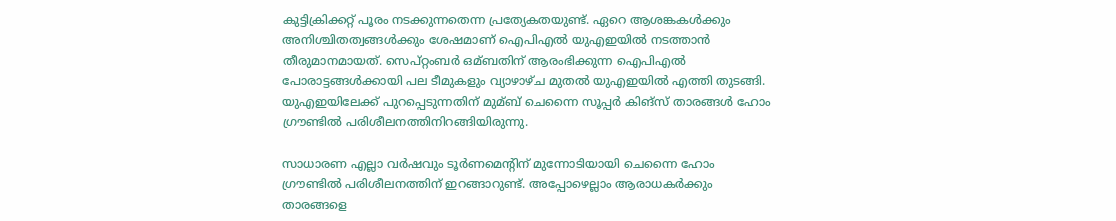കുട്ടിക്രിക്കറ്റ് പൂരം നടക്കുന്നതെന്ന പ്രത്യേകതയുണ്ട്. ഏറെ ആശങ്കകള്‍ക്കും അനിശ്ചിതത്വങ്ങള്‍ക്കും ശേഷമാണ് ഐപിഎല്‍ യുഎഇയില്‍ നടത്താന്‍ തീരുമാനമായത്. സെപ്റ്റംബര്‍ ഒമ്ബതിന് ആരംഭിക്കുന്ന ഐപിഎല്‍ പോരാട്ടങ്ങള്‍ക്കായി പല ടീമുകളും വ്യാഴാഴ്ച മുതല്‍ യുഎഇയില്‍ എത്തി തുടങ്ങി. യുഎഇയിലേക്ക് പുറപ്പെടുന്നതിന് മുമ്ബ് ചെന്നൈ സൂപ്പര്‍ കിങ്സ് താരങ്ങള്‍ ഹോം ഗ്രൗണ്ടില്‍ പരിശീലനത്തിനിറങ്ങിയിരുന്നു.

സാധാരണ എല്ലാ വര്‍ഷവും ടൂര്‍ണമെന്റിന് മുന്നോടിയായി ചെന്നൈ ഹോം ഗ്രൗണ്ടില്‍ പരിശീലനത്തിന് ഇറങ്ങാറുണ്ട്. അപ്പോഴെല്ലാം ആരാധകര്‍ക്കും താരങ്ങളെ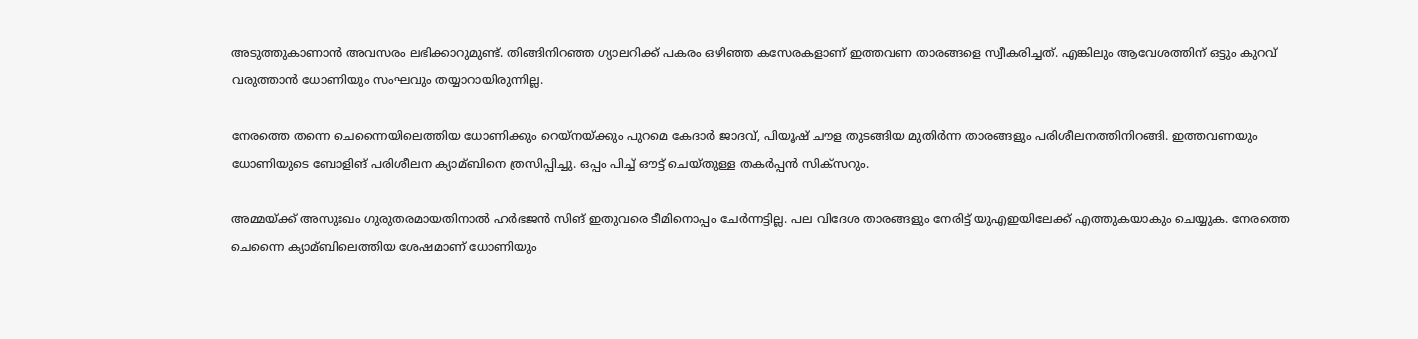അടുത്തുകാണാന്‍ അവസരം ലഭിക്കാറുമുണ്ട്. തിങ്ങിനിറഞ്ഞ ഗ്യാലറിക്ക് പകരം ഒഴിഞ്ഞ കസേരകളാണ് ഇത്തവണ താരങ്ങളെ സ്വീകരിച്ചത്. എങ്കിലും ആവേശത്തിന് ഒട്ടും കുറവ് വരുത്താന്‍ ധോണിയും സംഘവും തയ്യാറായിരുന്നില്ല.

നേരത്തെ തന്നെ ചെന്നൈയിലെത്തിയ ധോണിക്കും റെയ്നയ്ക്കും പുറമെ കേദാര്‍ ജാദവ്, പിയൂഷ് ചൗള തുടങ്ങിയ മുതിര്‍ന്ന താരങ്ങളും പരിശീലനത്തിനിറങ്ങി. ഇത്തവണയും ധോണിയുടെ ബോളിങ് പരിശീലന ക്യാമ്ബിനെ ത്രസിപ്പിച്ചു. ഒപ്പം പിച്ച്‌ ഔട്ട് ചെയ്തുള്ള തകര്‍പ്പന്‍ സിക്സറും.

അമ്മയ്ക്ക് അസുഃഖം ഗുരുതരമായതിനാല്‍ ഹര്‍ഭജന്‍ സിങ് ഇതുവരെ ടീമിനൊപ്പം ചേര്‍ന്നട്ടില്ല. പല വിദേശ താരങ്ങളും നേരിട്ട് യുഎഇയിലേക്ക് എത്തുകയാകും ചെയ്യുക. നേരത്തെ ചെന്നൈ ക്യാമ്ബിലെത്തിയ ശേഷമാണ് ധോണിയും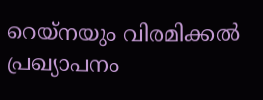റെയ്നയും വിരമിക്കല്‍ പ്രഖ്യാപനം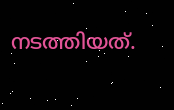നടത്തിയത്.